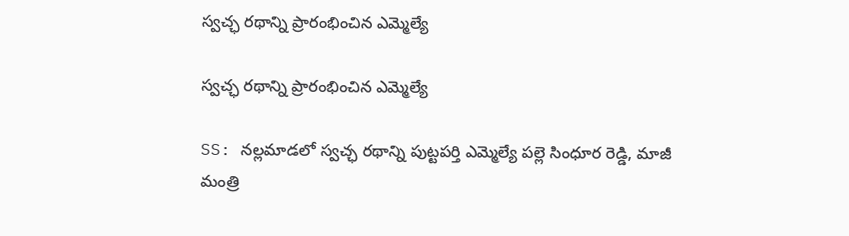స్వచ్ఛ రథాన్ని ప్రారంభించిన ఎమ్మెల్యే

స్వచ్ఛ రథాన్ని ప్రారంభించిన ఎమ్మెల్యే

SS: నల్లమాడలో స్వచ్ఛ రథాన్ని పుట్టపర్తి ఎమ్మెల్యే పల్లె సింధూర రెడ్డి, మాజీ మంత్రి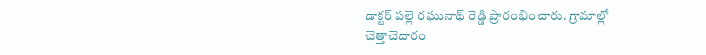డాక్టర్ పల్లె రఘునాథ్ రెడ్డి ప్రారంభించారు. గ్రామాల్లో చెత్తాచెదారం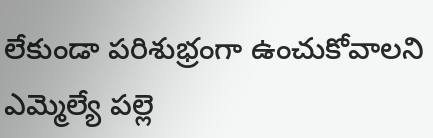లేకుండా పరిశుభ్రంగా ఉంచుకోవాలని ఎమ్మెల్యే పల్లె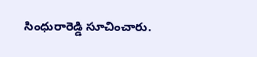సింధురారెడ్డి సూచించారు.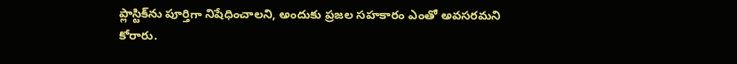ప్లాస్టిక్‌ను పూర్తిగా నిషేధించాలని, అందుకు ప్రజల సహకారం ఎంతో అవసరమని కోరారు.